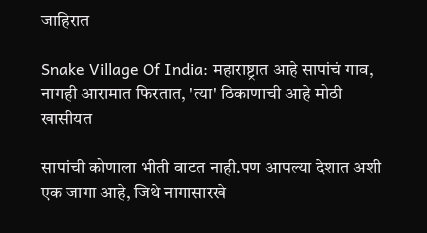जाहिरात

Snake Village Of India: महाराष्ट्रात आहे सापांचं गाव, नागही आरामात फिरतात, 'त्या' ठिकाणाची आहे मोठी खासीयत

सापांची कोणाला भीती वाटत नाही.पण आपल्या देशात अशी एक जागा आहे, जिथे नागासारखे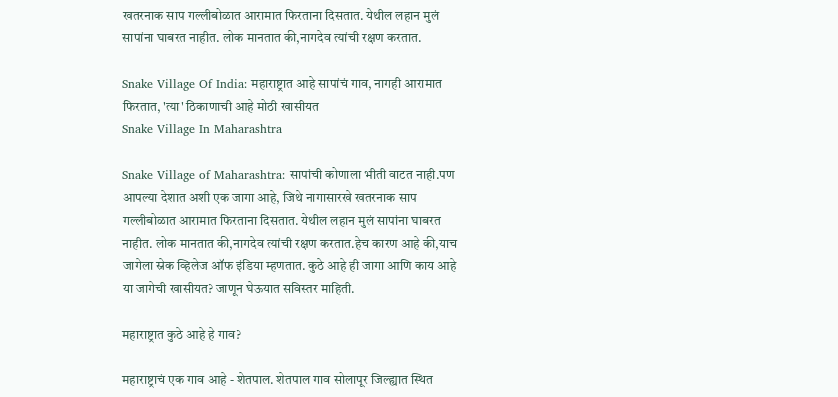खतरनाक साप गल्लीबोळात आरामात फिरताना दिसतात. येथील लहान मुलं सापांना घाबरत नाहीत. लोक मानतात की,नागदेव त्यांची रक्षण करतात.

Snake Village Of India: महाराष्ट्रात आहे सापांचं गाव, नागही आरामात फिरतात, 'त्या' ठिकाणाची आहे मोठी खासीयत
Snake Village In Maharashtra

Snake Village of Maharashtra: सापांची कोणाला भीती वाटत नाही.पण आपल्या देशात अशी एक जागा आहे, जिथे नागासारखे खतरनाक साप गल्लीबोळात आरामात फिरताना दिसतात. येथील लहान मुलं सापांना घाबरत नाहीत. लोक मानतात की,नागदेव त्यांची रक्षण करतात.हेच कारण आहे की,याच जागेला स्नेक व्हिलेज ऑफ इंडिया म्हणतात. कुठे आहे ही जागा आणि काय आहे या जागेची खासीयत? जाणून घेऊयात सविस्तर माहिती.

महाराष्ट्रात कुठे आहे हे गाव?

महाराष्ट्राचं एक गाव आहे - शेतपाल. शेतपाल गाव सोलापूर जिल्ह्यात स्थित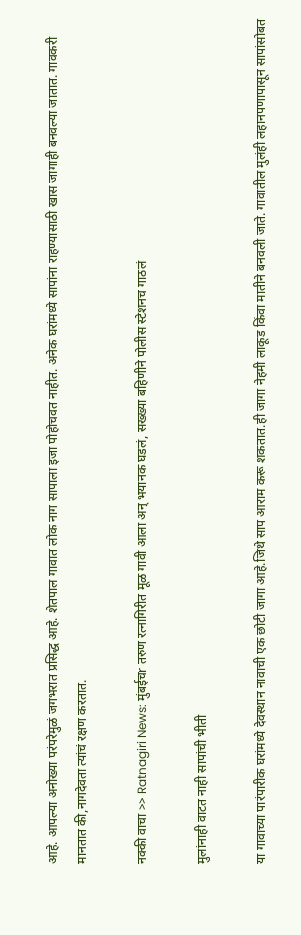आहे. आपल्या अनोख्या परंपरेमुळं जगभरात प्रसिद्ध आहे. शेतपाल गावात लोक नाग सापाला इजा पोहोचवत नाहीत. अनेक घरांमध्ये सापांना राहण्यासाठी खास जागाही बनवल्या जातात. गावकरी मानतात की,नागदेवता त्यांचं रक्षण करतात.

नक्की वाचा >> Ratnagiri News: मुंबईचr तरुण रत्नागिरीत मूळ गावी आला अन् भयानक घडलं, सख्ख्या बहिणीने पोलीस स्टेशनच गाठलं

मुलांनाही वाटत नाही सापांची भीती

या गावाच्या पारंपारीक घरांमध्ये देवस्थान नावाची एक छोटी जागा आहे.जिथे साप आराम करू शकतात.ही जागा नेहमी लाकूड किंवा मातीने बनवली जाते. गावातील मुलंही लहानपणापासून सापांसोबत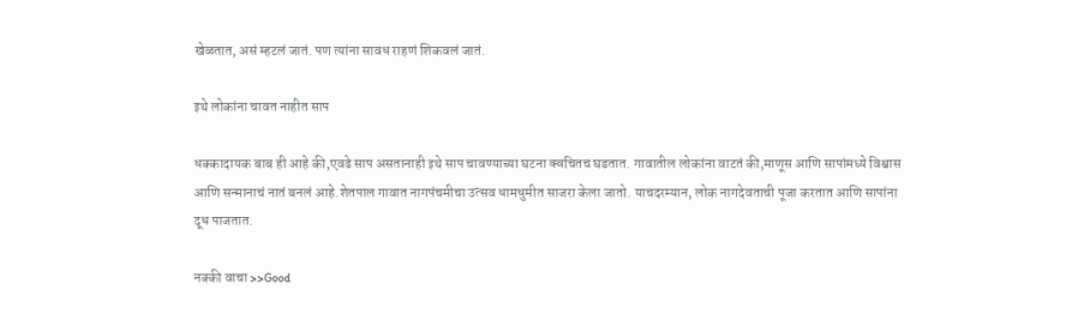खेळतात, असं म्हटलं जातं. पण त्यांना सावध राहणं शिकवलं जातं.

इथे लोकांना चावत नाहीत साप

धक्कादायक बाब ही आहे की,एवढे साप असतानाही इथे साप चावण्याच्या घटना क्वचितच घडतात. गावातील लोकांना वाटतं की,माणूस आणि सापांमध्ये विश्वास आणि सन्मानाचं नातं बनलं आहे.शेतपाल गावात नागपंचमीचा उत्सव धामधुमीत साजरा केला जातो. याचदरम्यान, लोक नागदेवताची पूजा करतात आणि सापांना दूध पाजतात.

नक्की वाचा >>Good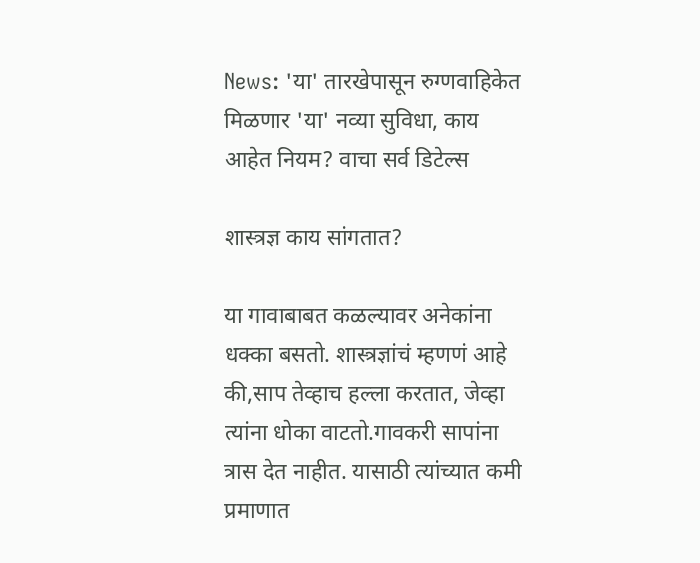News: 'या' तारखेपासून रुग्णवाहिकेत मिळणार 'या' नव्या सुविधा, काय आहेत नियम? वाचा सर्व डिटेल्स

शास्त्रज्ञ काय सांगतात?

या गावाबाबत कळल्यावर अनेकांना धक्का बसतो. शास्त्रज्ञांचं म्हणणं आहे की,साप तेव्हाच हल्ला करतात, जेव्हा त्यांना धोका वाटतो.गावकरी सापांना त्रास देत नाहीत. यासाठी त्यांच्यात कमी प्रमाणात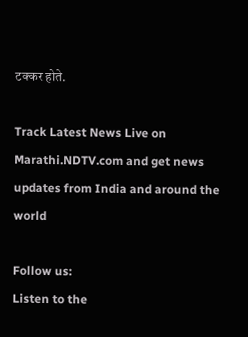टक्कर होते.

Track Latest News Live on Marathi.NDTV.com and get news updates from India and around the world

Follow us:
Listen to the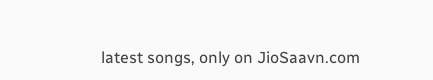latest songs, only on JioSaavn.com